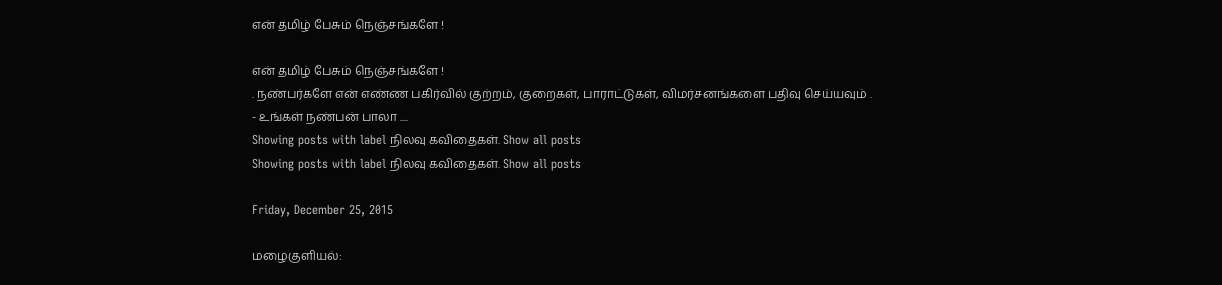என் தமிழ் பேசும் நெஞ்சங்களே !

என் தமிழ் பேசும் நெஞ்சங்களே !
. நண்பர்களே என் எண்ண பகிர்வில் குற்றம், குறைகள், பாராட்டுகள், விமர்சனங்களை பதிவு செய்யவும் .
- உங்கள் நண்பன் பாலா ....
Showing posts with label நிலவு கவிதைகள். Show all posts
Showing posts with label நிலவு கவிதைகள். Show all posts

Friday, December 25, 2015

மழைகுளியல்: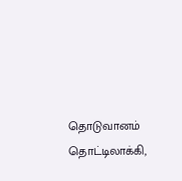தொடுவானம் தொட்டிலாக்கி,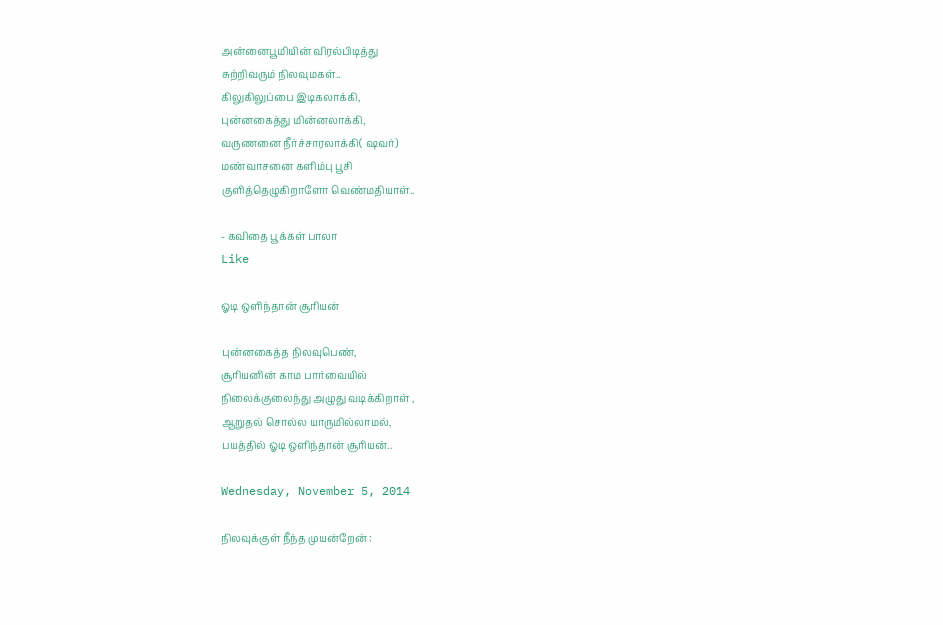அன்னைபூமியின் விரல்பிடித்து
சுற்றிவரும் நிலவுமகள்..
கிலுகிலுப்பை இடிகலாக்கி,
புன்னகைத்து மின்னலாக்கி,
வருணனை நீர்ச்சாரலாக்கி( ஷவர்)
மண்வாசனை களிம்பு பூசி
குளித்தெழுகிறாளோ வெண்மதியாள்..

- கவிதை பூக்கள் பாலா
Like

ஓடி ஒளிந்தான் சூரியன்

புன்னகைத்த நிலவுபெண்,
சூரியனின் காம பார்வையில்
நிலைக்குலைந்து அழுது வடிக்கிறாள் ,
ஆறுதல் சொல்ல யாருமில்லாமல்,
பயத்தில் ஓடி ஒளிந்தான் சூரியன்..

Wednesday, November 5, 2014

நிலவுக்குள் நீந்த முயன்றேன் :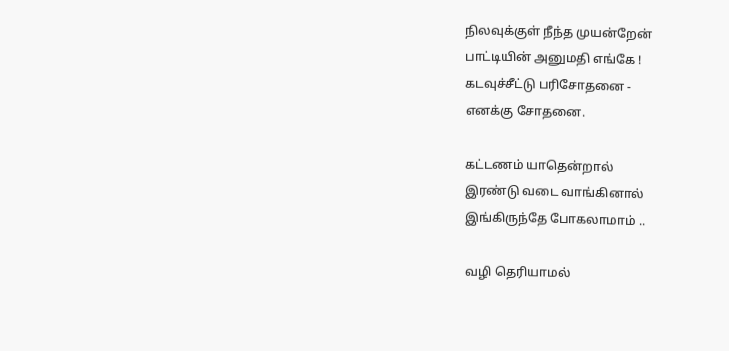நிலவுக்குள் நீந்த முயன்றேன்
பாட்டியின் அனுமதி எங்கே !
கடவுச்சீட்டு பரிசோதனை -
எனக்கு சோதனை.

கட்டணம் யாதென்றால்
இரண்டு வடை வாங்கினால்
இங்கிருந்தே போகலாமாம் ..

வழி தெரியாமல்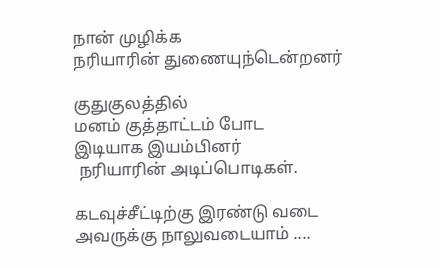நான் முழிக்க
நரியாரின் துணையுந்டென்றனர்

குதுகுலத்தில்
மனம் குத்தாட்டம் போட
இடியாக இயம்பினர்
 நரியாரின் அடிப்பொடிகள்.

கடவுச்சீட்டிற்கு இரண்டு வடை
அவருக்கு நாலுவடையாம் ....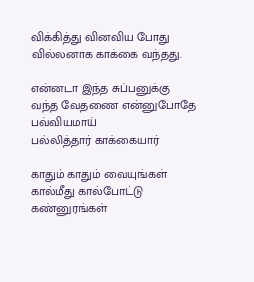விக்கித்து வினவிய போது
வில்லனாக காக்கை வந்தது.

என்னடா இந்த சுப்பனுக்கு
வந்த வேதணை என்னுபோதே
பவ்வியமாய்
பல்லித்தார் காக்கையார்

காதும் காதும் வையுங்கள்
கால்மீது கால்போட்டு
கண்னுரங்கள்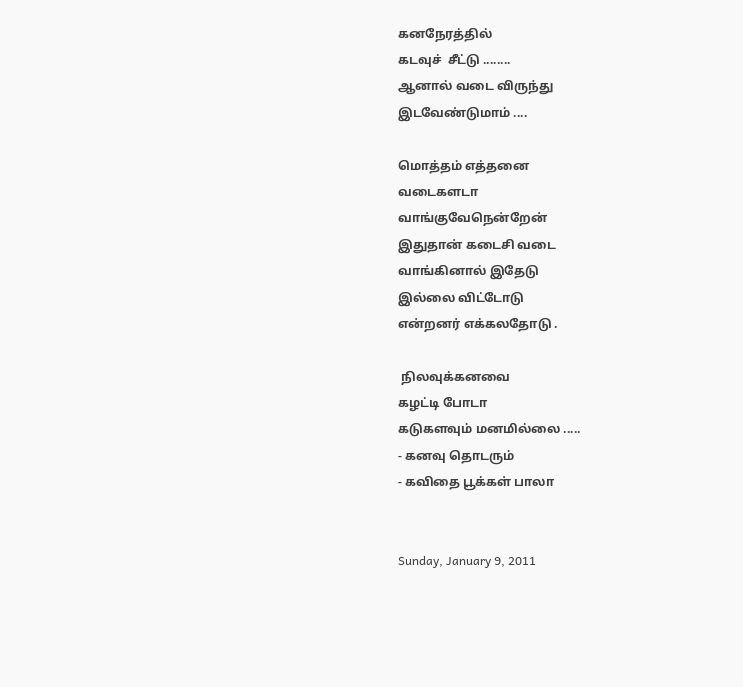கனநேரத்தில்
கடவுச்  சீட்டு ........
ஆனால் வடை விருந்து
இடவேண்டுமாம் ....

மொத்தம் எத்தனை
வடைகளடா
வாங்குவேநென்றேன்
இதுதான் கடைசி வடை
வாங்கினால் இதேடு
இல்லை விட்டோடு
என்றனர் எக்கலதோடு .

 நிலவுக்கனவை
கழட்டி போடா
கடுகளவும் மனமில்லை .....
- கனவு தொடரும்
- கவிதை பூக்கள் பாலா


Sunday, January 9, 2011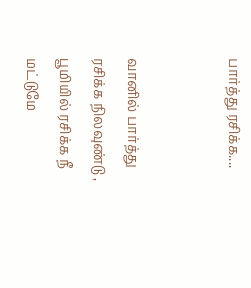பார்த்து ரசிக்க....


வானில் பார்த்து ரசிக்க நிலவுண்டு ,
பூமியில் ரசிக்க நீ மட்டுமே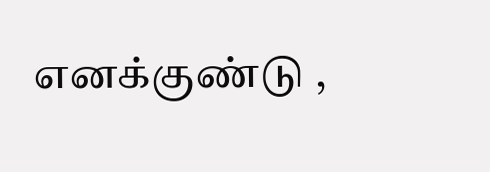எனக்குண்டு ,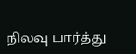நிலவு பார்த்து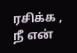ரசிக்க ,
நீ என்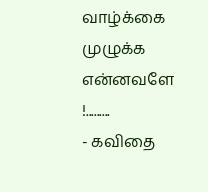வாழ்க்கை முழுக்க
என்னவளே !.........
- கவிதை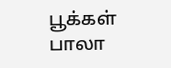பூக்கள் பாலா